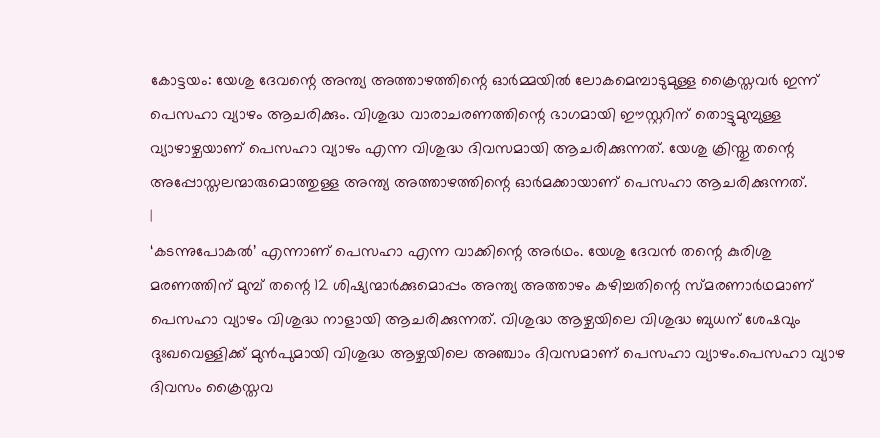കോട്ടയം: യേശു ദേവന്റെ അന്ത്യ അത്താഴത്തിന്റെ ഓർമ്മയിൽ ലോകമെമ്പാടുമുള്ള ക്രൈസ്തവർ ഇന്ന് പെസഹാ വ്യാഴം ആചരിക്കും. വിശുദ്ധ വാരാചരണത്തിന്റെ ഭാഗമായി ഈസ്റ്ററിന് തൊട്ടുമുമ്പുള്ള വ്യാഴാഴ്ചയാണ് പെസഹാ വ്യാഴം എന്ന വിശുദ്ധ ദിവസമായി ആചരിക്കുന്നത്. യേശു ക്രിസ്തു തന്റെ അപ്പോസ്തലന്മാരുമൊത്തുള്ള അന്ത്യ അത്താഴത്തിന്റെ ഓർമക്കായാണ് പെസഹാ ആചരിക്കുന്നത്.
|
‘കടന്നുപോകൽ’ എന്നാണ് പെസഹാ എന്ന വാക്കിന്റെ അർഥം. യേശു ദേവൻ തന്റെ കുരിശു മരണത്തിന് മുമ്പ് തന്റെ 12 ശിഷ്യന്മാർക്കുമൊപ്പം അന്ത്യ അത്താഴം കഴിച്ചതിന്റെ സ്മരണാർഥമാണ് പെസഹാ വ്യാഴം വിശുദ്ധ നാളായി ആചരിക്കുന്നത്. വിശുദ്ധ ആഴ്ചയിലെ വിശുദ്ധ ബുധന് ശേഷവും ദുഃഖവെള്ളിക്ക് മുൻപുമായി വിശുദ്ധ ആഴ്ചയിലെ അഞ്ചാം ദിവസമാണ് പെസഹാ വ്യാഴം.പെസഹാ വ്യാഴ ദിവസം ക്രൈസ്തവ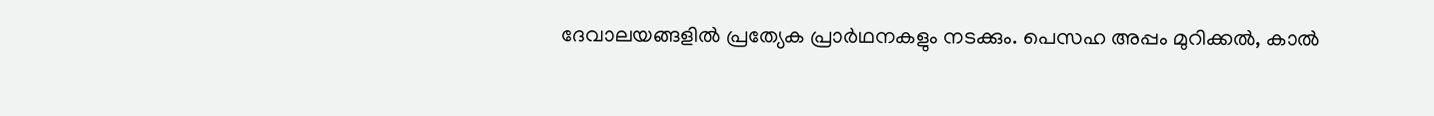ദേവാലയങ്ങളിൽ പ്രത്യേക പ്രാർഥനകളും നടക്കും. പെസഹ അപ്പം മുറിക്കൽ, കാൽ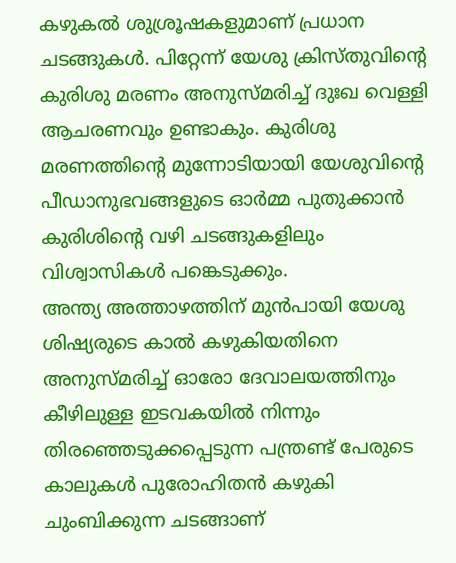കഴുകൽ ശുശ്രൂഷകളുമാണ് പ്രധാന ചടങ്ങുകൾ. പിറ്റേന്ന് യേശു ക്രിസ്തുവിന്റെ കുരിശു മരണം അനുസ്മരിച്ച് ദുഃഖ വെള്ളി ആചരണവും ഉണ്ടാകും. കുരിശു മരണത്തിന്റെ മുന്നോടിയായി യേശുവിന്റെ പീഡാനുഭവങ്ങളുടെ ഓർമ്മ പുതുക്കാൻ കുരിശിന്റെ വഴി ചടങ്ങുകളിലും വിശ്വാസികൾ പങ്കെടുക്കും.
അന്ത്യ അത്താഴത്തിന് മുൻപായി യേശു ശിഷ്യരുടെ കാൽ കഴുകിയതിനെ അനുസ്മരിച്ച് ഓരോ ദേവാലയത്തിനും കീഴിലുള്ള ഇടവകയിൽ നിന്നും തിരഞ്ഞെടുക്കപ്പെടുന്ന പന്ത്രണ്ട് പേരുടെ കാലുകൾ പുരോഹിതൻ കഴുകി ചുംബിക്കുന്ന ചടങ്ങാണ്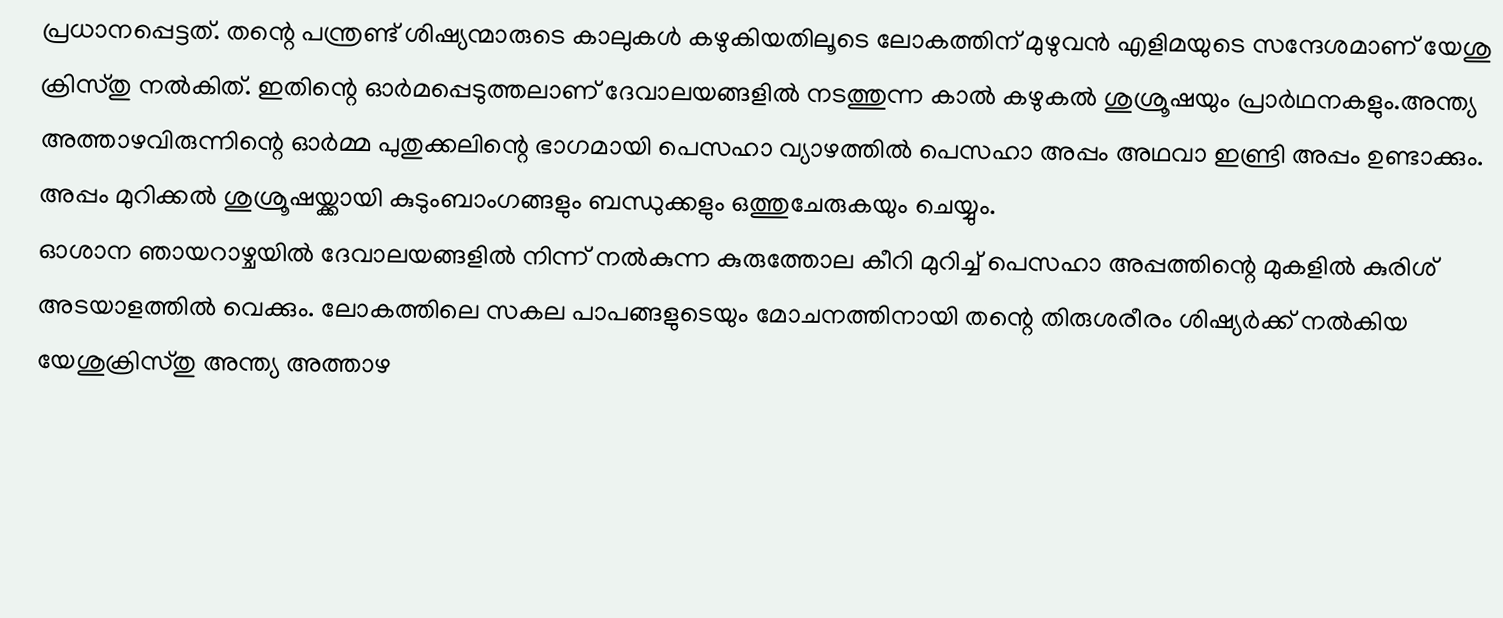പ്രധാനപ്പെട്ടത്. തന്റെ പന്ത്രണ്ട് ശിഷ്യന്മാരുടെ കാലുകൾ കഴുകിയതിലൂടെ ലോകത്തിന് മുഴുവൻ എളിമയുടെ സന്ദേശമാണ് യേശു ക്രിസ്തു നൽകിത്. ഇതിന്റെ ഓർമപ്പെടുത്തലാണ് ദേവാലയങ്ങളിൽ നടത്തുന്ന കാൽ കഴുകൽ ശുശ്രൂഷയും പ്രാർഥനകളും.അന്ത്യ അത്താഴവിരുന്നിന്റെ ഓർമ്മ പുതുക്കലിന്റെ ഭാഗമായി പെസഹാ വ്യാഴത്തിൽ പെസഹാ അപ്പം അഥവാ ഇണ്ട്രി അപ്പം ഉണ്ടാക്കും. അപ്പം മുറിക്കൽ ശുശ്രൂഷയ്ക്കായി കുടുംബാംഗങ്ങളും ബന്ധുക്കളും ഒത്തുചേരുകയും ചെയ്യും.
ഓശാന ഞായറാഴ്ചയിൽ ദേവാലയങ്ങളിൽ നിന്ന് നൽകുന്ന കുരുത്തോല കീറി മുറിച്ച് പെസഹാ അപ്പത്തിന്റെ മുകളിൽ കുരിശ് അടയാളത്തിൽ വെക്കും. ലോകത്തിലെ സകല പാപങ്ങളുടെയും മോചനത്തിനായി തന്റെ തിരുശരീരം ശിഷ്യർക്ക് നൽകിയ യേശുക്രിസ്തു അന്ത്യ അത്താഴ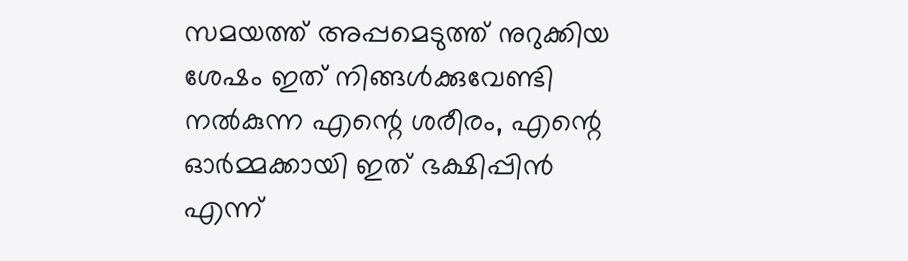സമയത്ത് അപ്പമെടുത്ത് നുറുക്കിയ ശേഷം ഇത് നിങ്ങൾക്കുവേണ്ടി നൽകുന്ന എന്റെ ശരീരം, എന്റെ ഓർമ്മക്കായി ഇത് ഭക്ഷിപ്പിൻ എന്ന്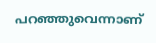പറഞ്ഞുവെന്നാണ്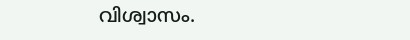വിശ്വാസം.